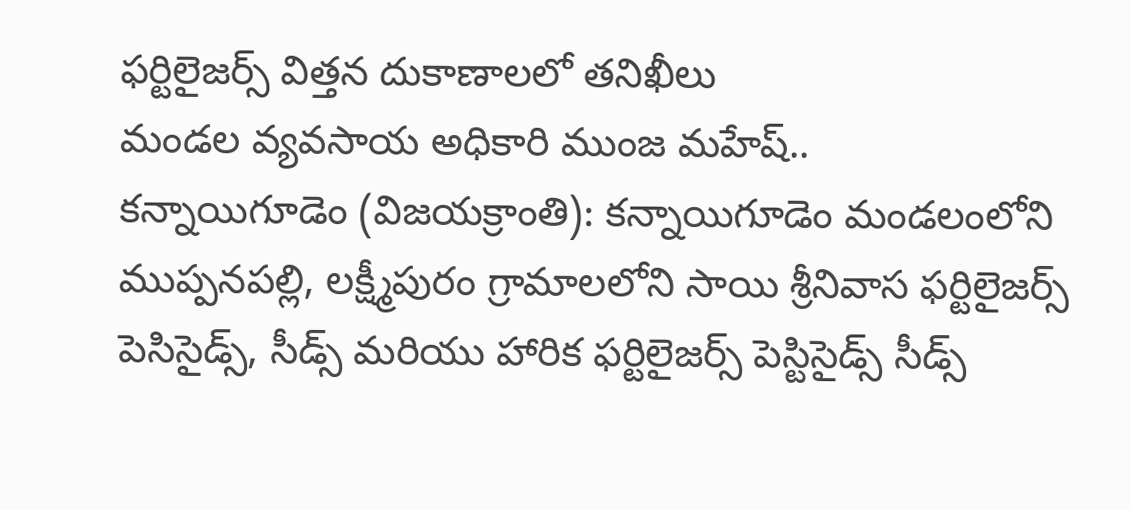ఫర్టిలైజర్స్ విత్తన దుకాణాలలో తనిఖీలు
మండల వ్యవసాయ అధికారి ముంజ మహేష్..
కన్నాయిగూడెం (విజయక్రాంతి): కన్నాయిగూడెం మండలంలోని ముప్పనపల్లి, లక్ష్మీపురం గ్రామాలలోని సాయి శ్రీనివాస ఫర్టిలైజర్స్ పెసిసైడ్స్, సీడ్స్ మరియు హారిక ఫర్టిలైజర్స్ పెస్టిసైడ్స్ సీడ్స్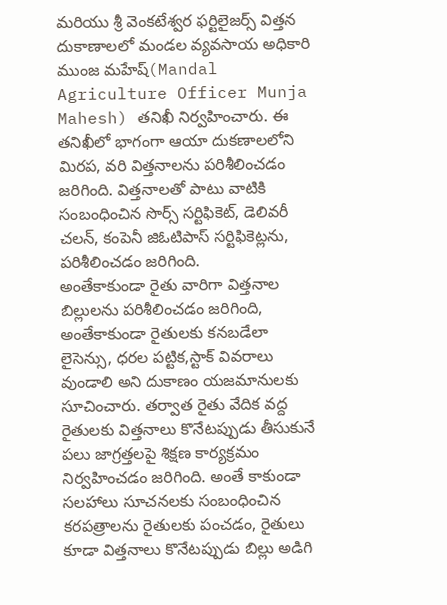మరియు శ్రీ వెంకటేశ్వర ఫర్టిలైజర్స్ విత్తన దుకాణాలలో మండల వ్యవసాయ అధికారి ముంజ మహేష్(Mandal Agriculture Officer Munja Mahesh) తనిఖీ నిర్వహించారు. ఈ తనిఖీలో భాగంగా ఆయా దుకణాలలోని మిరప, వరి విత్తనాలను పరిశీలించడం జరిగింది. విత్తనాలతో పాటు వాటికి సంబంధించిన సొర్స్ సర్టిఫికెట్, డెలివరీ చలన్, కంపెనీ జిఓటిపాస్ సర్టిఫికెట్లను, పరిశీలించడం జరిగింది.
అంతేకాకుండా రైతు వారిగా విత్తనాల బిల్లులను పరిశీలించడం జరిగింది, అంతేకాకుండా రైతులకు కనబడేలా లైసెన్సు, ధరల పట్టిక,స్టాక్ వివరాలు వుండాలి అని దుకాణం యజమానులకు సూచించారు. తర్వాత రైతు వేదిక వద్ద రైతులకు విత్తనాలు కొనేటప్పుడు తీసుకునే పలు జాగ్రత్తలపై శిక్షణ కార్యక్రమం నిర్వహించడం జరిగింది. అంతే కాకుండా సలహాలు సూచనలకు సంబంధించిన కరపత్రాలను రైతులకు పంచడం, రైతులు కూడా విత్తనాలు కొనేటప్పుడు బిల్లు అడిగి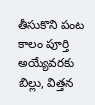తీసుకొని పంట కాలం పూర్తి అయ్యేవరకు బిల్లు, విత్తన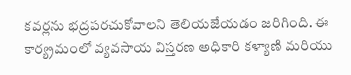కవర్లను భద్రపరచుకోవాలని తెలియజేయడం జరిగింది. ఈ కార్య్రమంలో వ్యవసాయ విస్తరణ అధికారి కళ్యాణి మరియు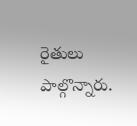రైతులు పాల్గొన్నారు.